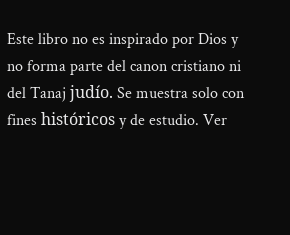Este libro no es inspirado por Dios y no forma parte del canon cristiano ni del Tanaj judío. Se muestra solo con fines históricos y de estudio. Ver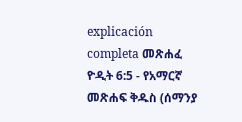explicación completa መጽሐፈ ዮዲት 6:5 - የአማርኛ መጽሐፍ ቅዱስ (ሰማንያ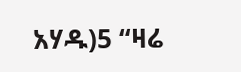አሃዱ)5 “ዛሬ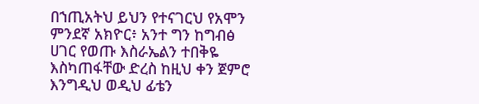በኀጢአትህ ይህን የተናገርህ የአሞን ምንደኛ አክዮር፥ አንተ ግን ከግብፅ ሀገር የወጡ እስራኤልን ተበቅዬ እስካጠፋቸው ድረስ ከዚህ ቀን ጀምሮ እንግዲህ ወዲህ ፊቴን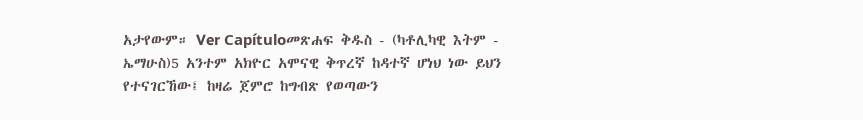አታየውም። Ver Capítuloመጽሐፍ ቅዱስ - (ካቶሊካዊ እትም - ኤማሁስ)5 አንተም አክዮር አሞናዊ ቅጥረኛ ከዳተኛ ሆነህ ነው ይህን የተናገርኸው፤ ከዛሬ ጀምሮ ከግብጽ የወጣውን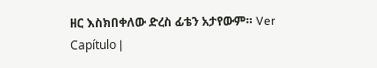ዘር እስክበቀለው ድረስ ፊቴን አታየውም። Ver Capítulo |